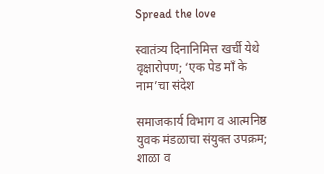Spread the love

स्वातंत्र्य दिनानिमित्त खर्ची येथे वृक्षारोपण; ‘एक पेड माँ के नाम’चा संदेश

समाजकार्य विभाग व आत्मनिष्ठ युवक मंडळाचा संयुक्त उपक्रम; शाळा व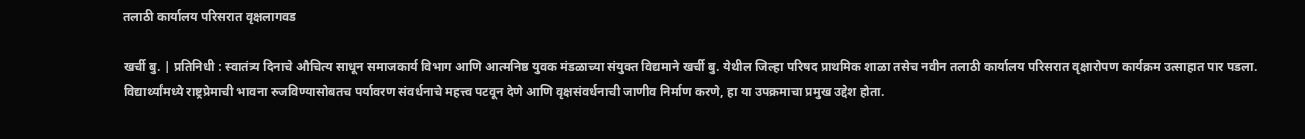तलाठी कार्यालय परिसरात वृक्षलागवड

खर्ची बु. | प्रतिनिधी : स्वातंत्र्य दिनाचे औचित्य साधून समाजकार्य विभाग आणि आत्मनिष्ठ युवक मंडळाच्या संयुक्त विद्यमाने खर्ची बु. येथील जिल्हा परिषद प्राथमिक शाळा तसेच नवीन तलाठी कार्यालय परिसरात वृक्षारोपण कार्यक्रम उत्साहात पार पडला. विद्यार्थ्यांमध्ये राष्ट्रप्रेमाची भावना रुजविण्यासोबतच पर्यावरण संवर्धनाचे महत्त्व पटवून देणे आणि वृक्षसंवर्धनाची जाणीव निर्माण करणे, हा या उपक्रमाचा प्रमुख उद्देश होता.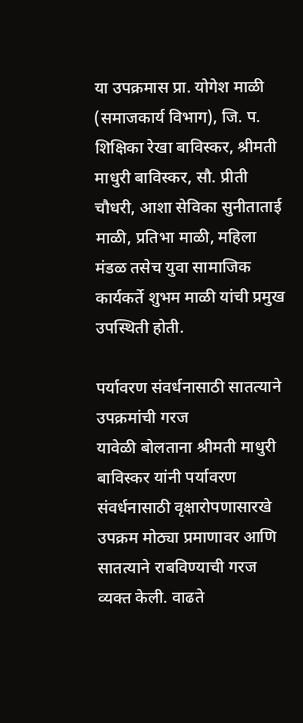या उपक्रमास प्रा. योगेश माळी (समाजकार्य विभाग), जि. प. शिक्षिका रेखा बाविस्कर, श्रीमती माधुरी बाविस्कर, सौ. प्रीती चौधरी, आशा सेविका सुनीताताई माळी, प्रतिभा माळी, महिला मंडळ तसेच युवा सामाजिक कार्यकर्ते शुभम माळी यांची प्रमुख उपस्थिती होती.

पर्यावरण संवर्धनासाठी सातत्याने उपक्रमांची गरज
यावेळी बोलताना श्रीमती माधुरी बाविस्कर यांनी पर्यावरण संवर्धनासाठी वृक्षारोपणासारखे उपक्रम मोठ्या प्रमाणावर आणि सातत्याने राबविण्याची गरज व्यक्त केली. वाढते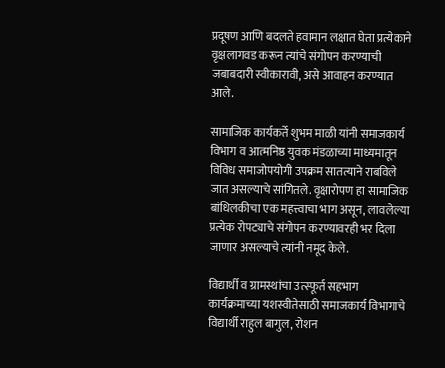प्रदूषण आणि बदलते हवामान लक्षात घेता प्रत्येकाने वृक्षलागवड करून त्यांचे संगोपन करण्याची जबाबदारी स्वीकारावी, असे आवाहन करण्यात आले.

सामाजिक कार्यकर्ते शुभम माळी यांनी समाजकार्य विभाग व आत्मनिष्ठ युवक मंडळाच्या माध्यमातून विविध समाजोपयोगी उपक्रम सातत्याने राबविले जात असल्याचे सांगितले. वृक्षारोपण हा सामाजिक बांधिलकीचा एक महत्त्वाचा भाग असून, लावलेल्या प्रत्येक रोपट्याचे संगोपन करण्यावरही भर दिला जाणार असल्याचे त्यांनी नमूद केले.

विद्यार्थी व ग्रामस्थांचा उत्स्फूर्त सहभाग
कार्यक्रमाच्या यशस्वीतेसाठी समाजकार्य विभागाचे विद्यार्थी राहुल बागुल, रोशन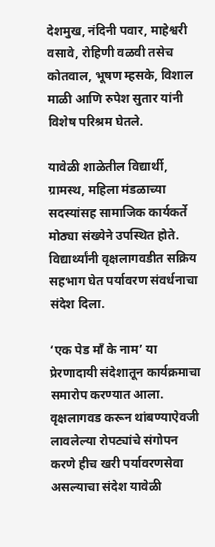देशमुख, नंदिनी पवार, माहेश्वरी वसावे, रोहिणी वळवी तसेच कोतवाल, भूषण म्हसके, विशाल माळी आणि रुपेश सुतार यांनी विशेष परिश्रम घेतले.

यावेळी शाळेतील विद्यार्थी, ग्रामस्थ, महिला मंडळाच्या सदस्यांसह सामाजिक कार्यकर्ते मोठ्या संख्येने उपस्थित होते. विद्यार्थ्यांनी वृक्षलागवडीत सक्रिय सहभाग घेत पर्यावरण संवर्धनाचा संदेश दिला.

‘एक पेड माँ के नाम’ या प्रेरणादायी संदेशातून कार्यक्रमाचा समारोप करण्यात आला. वृक्षलागवड करून थांबण्याऐवजी लावलेल्या रोपट्यांचे संगोपन करणे हीच खरी पर्यावरणसेवा असल्याचा संदेश यावेळी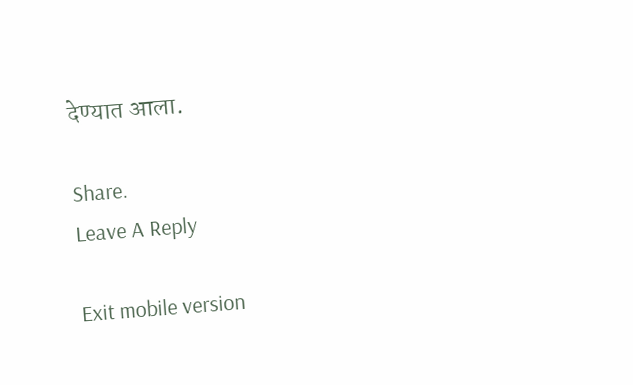देण्यात आला.

Share.
Leave A Reply

Exit mobile version